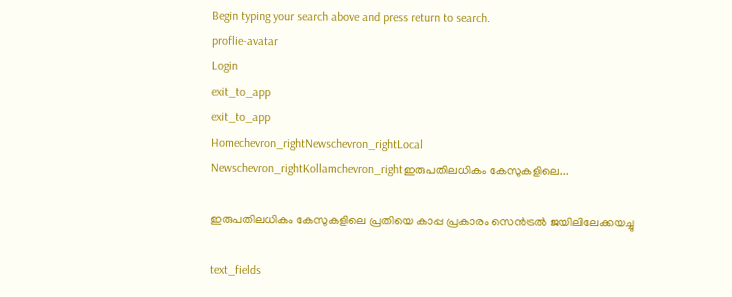Begin typing your search above and press return to search.
proflie-avatar
Login
exit_to_app
exit_to_app
Homechevron_rightNewschevron_rightLocal Newschevron_rightKollamchevron_rightഇരുപതിലധികം കേസുകളിലെ...

ഇരുപതിലധികം കേസുകളിലെ പ്രതിയെ കാപ്പ പ്രകാരം സെൻട്രൽ ജയിലിലേക്കയച്ചു

text_fields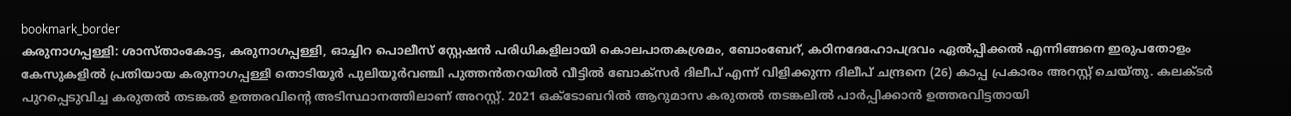bookmark_border
കരുനാഗപ്പള്ളി: ശാസ്താംകോട്ട, കരുനാഗപ്പള്ളി, ഓച്ചിറ പൊലീസ് സ്റ്റേഷൻ പരിധികളിലായി കൊലപാതകശ്രമം, ബോംബേറ്, കഠിനദേഹോപദ്രവം ഏൽപ്പിക്കൽ എന്നിങ്ങനെ ഇരുപതോളം കേസുകളിൽ പ്രതിയായ കരുനാഗപ്പള്ളി തൊടിയൂർ പുലിയൂർവഞ്ചി പുത്തൻതറയിൽ വീട്ടിൽ ബോക്സർ ദിലീപ് എന്ന് വിളിക്കുന്ന ദിലീപ് ചന്ദ്രനെ (26) കാപ്പ പ്രകാരം അറസ്റ്റ് ചെയ്തു. കലക്ടർ പുറപ്പെടുവിച്ച കരുതൽ തടങ്കൽ ഉത്തരവിന്‍റെ അടിസ്ഥാനത്തിലാണ് അറസ്റ്റ്. 2021 ഒക്ടോബറിൽ ആറുമാസ കരുതൽ തടങ്കലിൽ പാർപ്പിക്കാൻ ഉത്തരവിട്ടതായി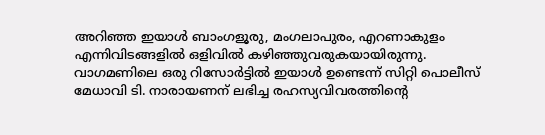അറിഞ്ഞ ഇയാൾ ബാംഗളൂരു, മംഗലാപുരം, എറണാകുളം എന്നിവിടങ്ങളിൽ ഒളിവിൽ കഴിഞ്ഞുവരുകയായിരുന്നു. വാഗമണിലെ ഒരു റിസോർട്ടിൽ ഇയാൾ ഉണ്ടെന്ന് സിറ്റി പൊലീസ് മേധാവി ടി. നാരായണന് ലഭിച്ച രഹസ്യവിവരത്തിന്‍റെ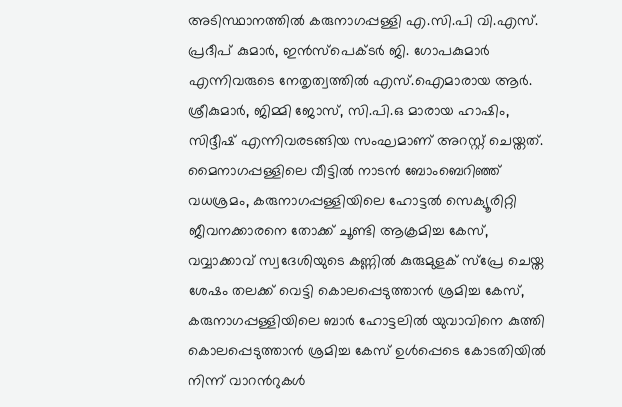അടിസ്ഥാനത്തിൽ കരുനാഗപ്പള്ളി എ.സി.പി വി.എസ്. പ്രദീപ് കുമാർ, ഇൻസ്പെക്ടർ ജി. ഗോപകുമാർ എന്നിവരുടെ നേതൃത്വത്തിൽ എസ്.ഐമാരായ ആർ. ശ്രീകുമാർ, ജിമ്മി ജോസ്, സി.പി.ഒ മാരായ ഹാഷിം, സിദ്ദീഷ് എന്നിവരടങ്ങിയ സംഘമാണ് അറസ്റ്റ് ചെയ്തത്. മൈനാഗപ്പള്ളിലെ വീട്ടിൽ നാടൻ ബോംബെറിഞ്ഞ് വധശ്രമം, കരുനാഗപ്പള്ളിയിലെ ഹോട്ടൽ സെക്യൂരിറ്റി ജീവനക്കാരനെ തോക്ക് ചൂണ്ടി ആക്രമിച്ച കേസ്, വവ്വാക്കാവ് സ്വദേശിയുടെ കണ്ണിൽ കുരുമുളക് സ്പ്രേ ചെയ്ത ശേഷം തലക്ക് വെട്ടി കൊലപ്പെടുത്താൻ ശ്രമിച്ച കേസ്, കരുനാഗപ്പള്ളിയിലെ ബാർ ഹോട്ടലിൽ യുവാവിനെ കുത്തി കൊലപ്പെടുത്താൻ ശ്രമിച്ച കേസ് ഉൾപ്പെടെ കോടതിയിൽ നിന്ന് വാറന്‍റുകൾ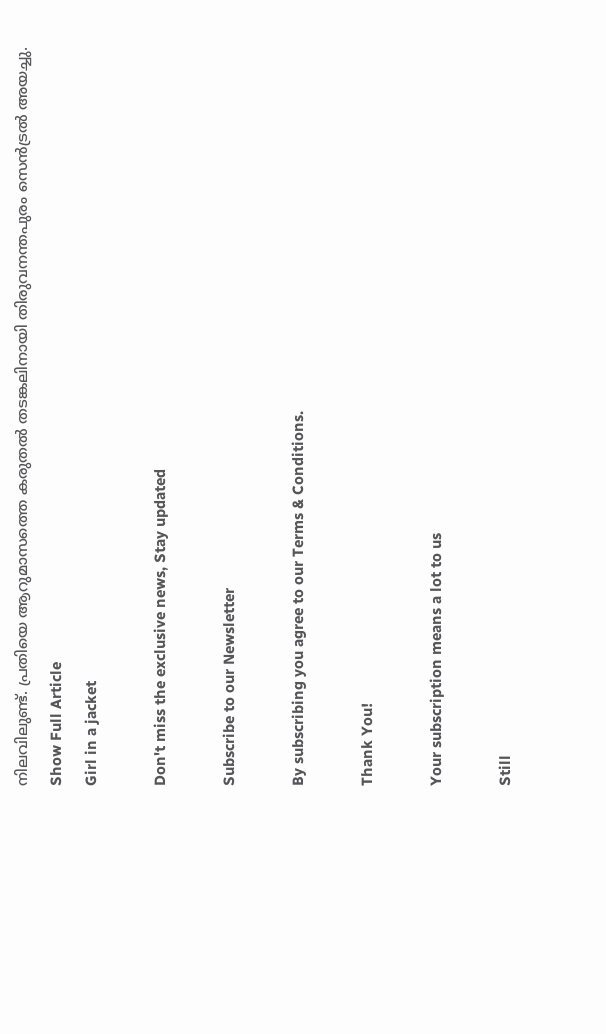നിലവിലുണ്ട്. പ്രതിയെ ആറുമാസത്തെ കരുതൽ തടങ്കലിനായി തിരുവനന്തപുരം സെൻട്രൽ അയച്ചു.
Show Full Article
Girl in a jacket

Don't miss the exclusive news, Stay updated

Subscribe to our Newsletter

By subscribing you agree to our Terms & Conditions.

Thank You!

Your subscription means a lot to us

Still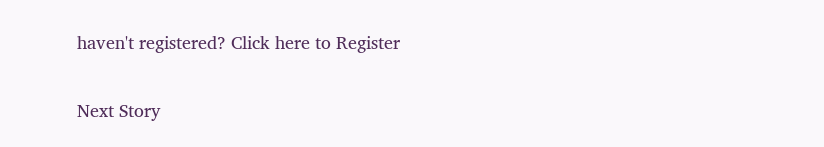haven't registered? Click here to Register

Next Story